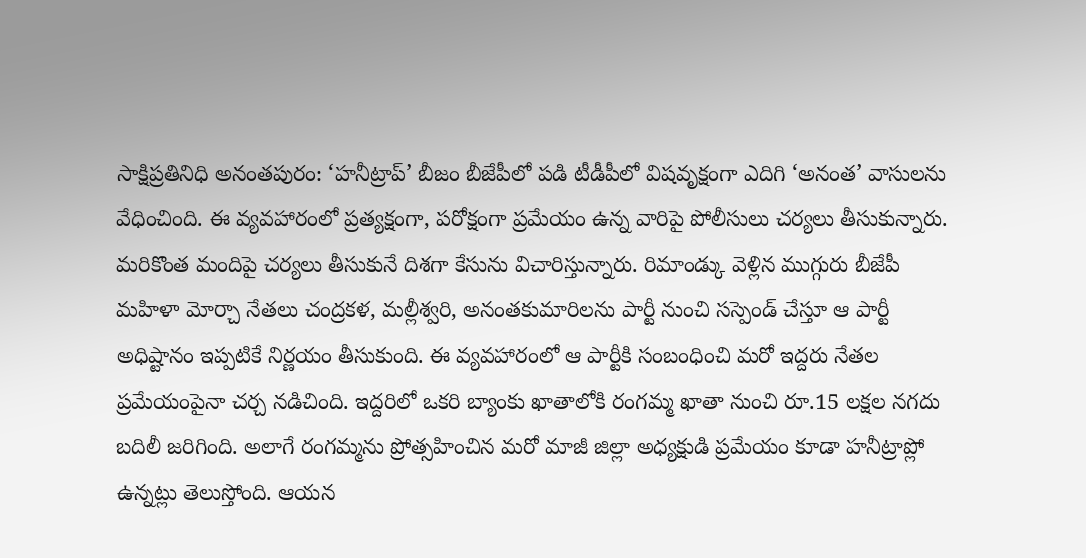సాక్షిప్రతినిధి అనంతపురం: ‘హనీట్రాప్’ బీజం బీజేపీలో పడి టీడీపీలో విషవృక్షంగా ఎదిగి ‘అనంత’ వాసులను వేధించింది. ఈ వ్యవహారంలో ప్రత్యక్షంగా, పరోక్షంగా ప్రమేయం ఉన్న వారిపై పోలీసులు చర్యలు తీసుకున్నారు. మరికొంత మందిపై చర్యలు తీసుకునే దిశగా కేసును విచారిస్తున్నారు. రిమాండ్కు వెళ్లిన ముగ్గురు బీజేపీ మహిళా మోర్చా నేతలు చంద్రకళ, మల్లీశ్వరి, అనంతకుమారిలను పార్టీ నుంచి సస్పెండ్ చేస్తూ ఆ పార్టీ అధిష్టానం ఇప్పటికే నిర్ణయం తీసుకుంది. ఈ వ్యవహారంలో ఆ పార్టీకి సంబంధించి మరో ఇద్దరు నేతల ప్రమేయంపైనా చర్చ నడిచింది. ఇద్దరిలో ఒకరి బ్యాంకు ఖాతాలోకి రంగమ్మ ఖాతా నుంచి రూ.15 లక్షల నగదు బదిలీ జరిగింది. అలాగే రంగమ్మను ప్రోత్సహించిన మరో మాజీ జిల్లా అధ్యక్షుడి ప్రమేయం కూడా హనీట్రాప్లో ఉన్నట్లు తెలుస్తోంది. ఆయన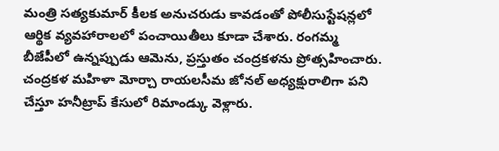మంత్రి సత్యకుమార్ కీలక అనుచరుడు కావడంతో పోలీసుస్టేషన్లలో ఆర్థిక వ్యవహారాలలో పంచాయితీలు కూడా చేశారు. రంగమ్మ బీజేపీలో ఉన్నప్పుడు ఆమెను, ప్రస్తుతం చంద్రకళను ప్రోత్సహించారు. చంద్రకళ మహిళా మోర్చా రాయలసీమ జోనల్ అధ్యక్షురాలిగా పని చేస్తూ హనీట్రాప్ కేసులో రిమాండ్కు వెళ్లారు.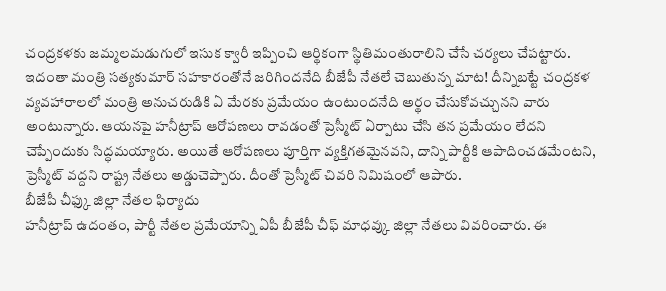చంద్రకళకు జమ్మలమడుగులో ఇసుక క్వారీ ఇప్పించి ఆర్థికంగా స్థితిమంతురాలిని చేసే చర్యలు చేపట్టారు. ఇదంతా మంత్రి సత్యకుమార్ సహకారంతోనే జరిగిందనేది బీజేపీ నేతలే చెబుతున్న మాట! దీన్నిబట్టే చంద్రకళ వ్యవహారాలలో మంత్రి అనుచరుడికి ఏ మేరకు ప్రమేయం ఉంటుందనేది అర్థం చేసుకోవచ్చునని వారు అంటున్నారు. ఆయనపై హనీట్రాప్ ఆరోపణలు రావడంతో ప్రెస్మీట్ ఏర్పాటు చేసి తన ప్రమేయం లేదని చెప్పేందుకు సిద్ధమయ్యారు. అయితే ఆరోపణలు పూర్తిగా వ్యక్తిగతమైనవని, దాన్ని పార్టీకి ఆపాదించడమేంటని, ప్రెస్మీట్ వద్దని రాష్ట్ర నేతలు అడ్డుచెప్పారు. దీంతో ప్రెస్మీట్ చివరి నిమిషంలో ఆపారు.
బీజేపీ చీఫ్కు జిల్లా నేతల ఫిర్యాదు
హనీట్రాప్ ఉదంతం, పార్టీ నేతల ప్రమేయాన్ని ఏపీ బీజేపీ చీఫ్ మాధవ్కు జిల్లా నేతలు వివరించారు. ఈ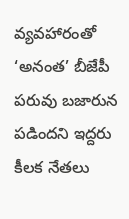వ్యవహారంతో ‘అనంత’ బీజేపీ పరువు బజారున పడిందని ఇద్దరు కీలక నేతలు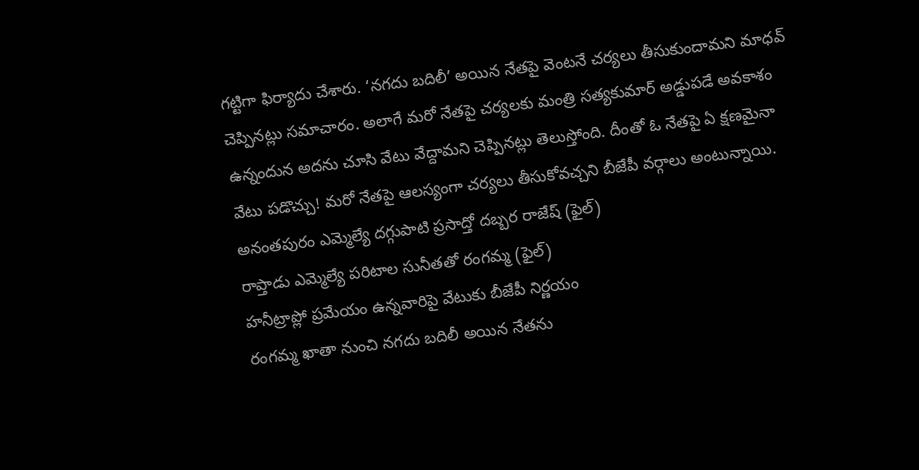గట్టిగా ఫిర్యాదు చేశారు. ‘నగదు బదిలీ’ అయిన నేతపై వెంటనే చర్యలు తీసుకుందామని మాధవ్ చెప్పినట్లు సమాచారం. అలాగే మరో నేతపై చర్యలకు మంత్రి సత్యకుమార్ అడ్డుపడే అవకాశం ఉన్నందున అదను చూసి వేటు వేద్దామని చెప్పినట్లు తెలుస్తోంది. దీంతో ఓ నేతపై ఏ క్షణమైనా వేటు పడొచ్చు! మరో నేతపై ఆలస్యంగా చర్యలు తీసుకోవచ్చని బీజేపీ వర్గాలు అంటున్నాయి.
అనంతపురం ఎమ్మెల్యే దగ్గుపాటి ప్రసాద్తో దబ్బర రాజేష్ (ఫైల్)
రాప్తాడు ఎమ్మెల్యే పరిటాల సునీతతో రంగమ్మ (ఫైల్)
హనీట్రాప్లో ప్రమేయం ఉన్నవారిపై వేటుకు బీజేపీ నిర్ణయం
రంగమ్మ ఖాతా నుంచి నగదు బదిలీ అయిన నేతను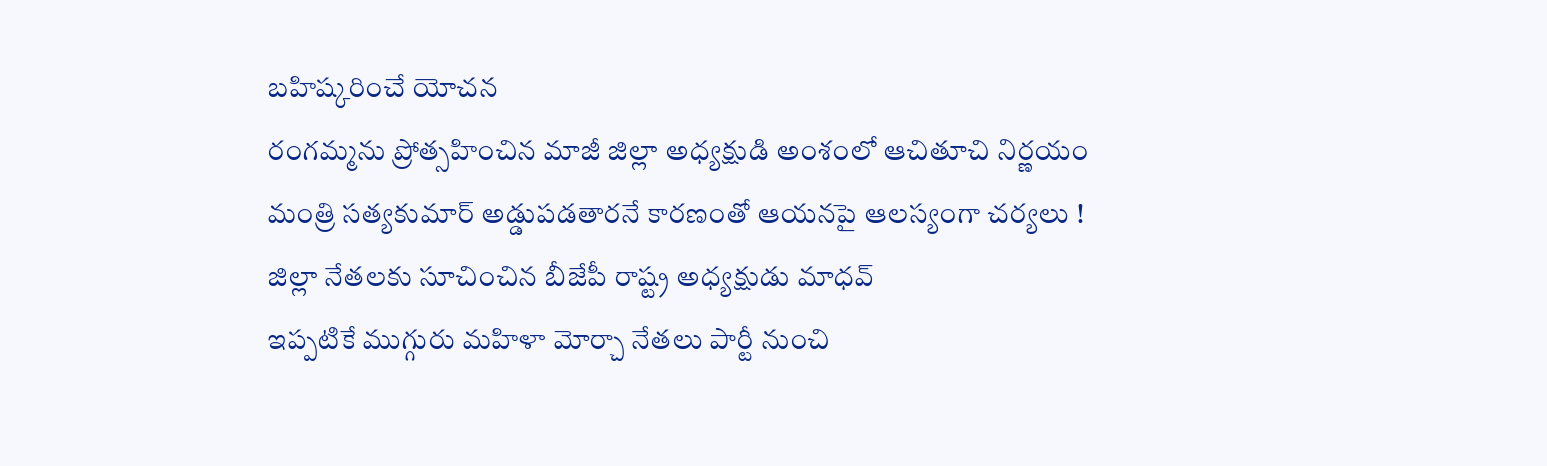బహిష్కరించే యోచన
రంగమ్మను ప్రోత్సహించిన మాజీ జిల్లా అధ్యక్షుడి అంశంలో ఆచితూచి నిర్ణయం
మంత్రి సత్యకుమార్ అడ్డుపడతారనే కారణంతో ఆయనపై ఆలస్యంగా చర్యలు !
జిల్లా నేతలకు సూచించిన బీజేపీ రాష్ట్ర అధ్యక్షుడు మాధవ్
ఇప్పటికే ముగ్గురు మహిళా మోర్చా నేతలు పార్టీ నుంచి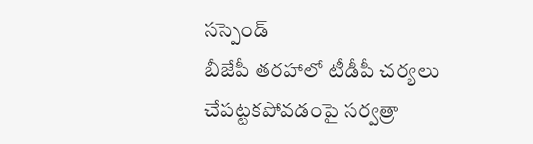సస్పెండ్
బీజేపీ తరహాలో టీడీపీ చర్యలు చేపట్టకపోవడంపై సర్వత్రా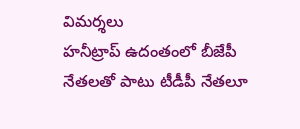విమర్శలు
హనీట్రాప్ ఉదంతంలో బీజేపీ నేతలతో పాటు టీడీపీ నేతలూ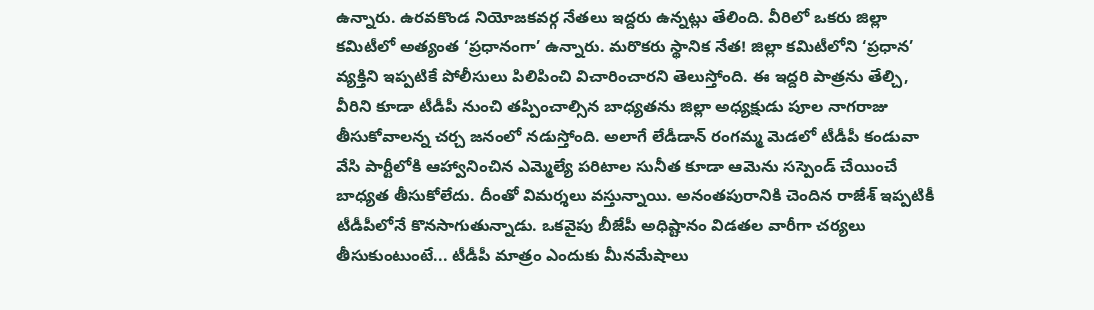ఉన్నారు. ఉరవకొండ నియోజకవర్గ నేతలు ఇద్దరు ఉన్నట్లు తేలింది. వీరిలో ఒకరు జిల్లా కమిటీలో అత్యంత ‘ప్రధానంగా’ ఉన్నారు. మరొకరు స్థానిక నేత! జిల్లా కమిటీలోని ‘ప్రధాన’ వ్యక్తిని ఇప్పటికే పోలీసులు పిలిపించి విచారించారని తెలుస్తోంది. ఈ ఇద్దరి పాత్రను తేల్చి, వీరిని కూడా టీడీపీ నుంచి తప్పించాల్సిన బాధ్యతను జిల్లా అధ్యక్షుడు పూల నాగరాజు తీసుకోవాలన్న చర్చ జనంలో నడుస్తోంది. అలాగే లేడీడాన్ రంగమ్మ మెడలో టీడీపీ కండువా వేసి పార్టీలోకి ఆహ్వానించిన ఎమ్మెల్యే పరిటాల సునీత కూడా ఆమెను సస్పెండ్ చేయించే బాధ్యత తీసుకోలేదు. దీంతో విమర్శలు వస్తున్నాయి. అనంతపురానికి చెందిన రాజేశ్ ఇప్పటికీ టీడీపీలోనే కొనసాగుతున్నాడు. ఒకవైపు బీజేపీ అధిష్టానం విడతల వారీగా చర్యలు తీసుకుంటుంటే... టీడీపీ మాత్రం ఎందుకు మీనమేషాలు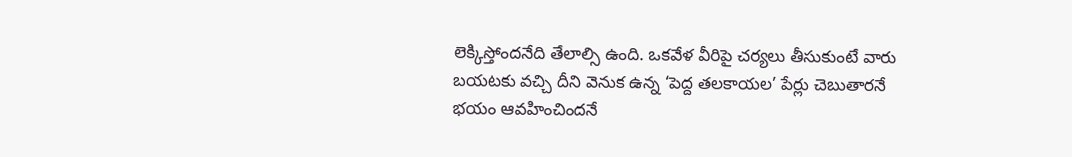లెక్కిస్తోందనేది తేలాల్సి ఉంది. ఒకవేళ వీరిపై చర్యలు తీసుకుంటే వారు బయటకు వచ్చి దీని వెనుక ఉన్న ‘పెద్ద తలకాయల’ పేర్లు చెబుతారనే భయం ఆవహించిందనే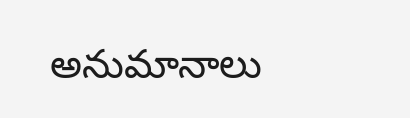అనుమానాలు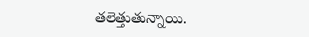తలెత్తుతున్నాయి.